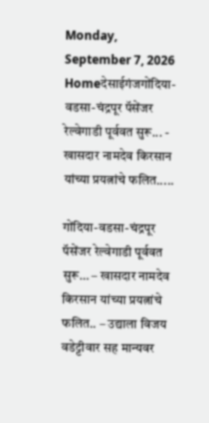Monday, September 7, 2026
Homeदेसाईगंजगोंदिया-वडसा-चंद्रपूर पॅसेंजर रेल्वेगाडी पूर्ववत सुरू... - खासदार नामदेव किरसान यांच्या प्रयत्नांचे फलित.....

गोंदिया-वडसा-चंद्रपूर पॅसेंजर रेल्वेगाडी पूर्ववत सुरू… – खासदार नामदेव किरसान यांच्या प्रयत्नांचे फलित.. – उद्याला विजय वडेट्टीवार सह मान्यवर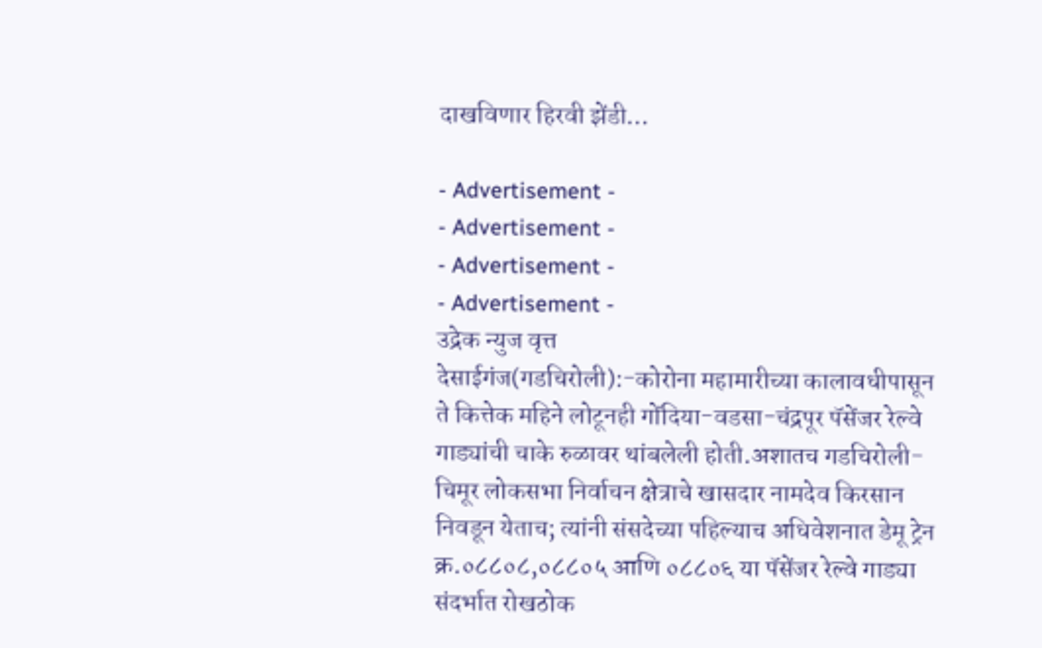दाखविणार हिरवी झेंडी…

- Advertisement -
- Advertisement -
- Advertisement -
- Advertisement -
उद्रेक न्युज वृत्त
देसाईगंज(गडचिरोली):-कोरोना महामारीच्या कालावधीपासून ते कित्तेक महिने लोटूनही गोंदिया-वडसा-चंद्रपूर पॅसेंजर रेल्वे गाड्यांची चाके रुळावर थांबलेली होती.अशातच गडचिरोली-चिमूर लोकसभा निर्वाचन क्षेत्राचे खासदार नामदेव किरसान निवडून येताच; त्यांनी संसदेच्या पहिल्याच अधिवेशनात डेमू ट्रेन क्र.०८८०८,०८८०५ आणि ०८८०६ या पॅसेंजर रेल्वे गाड्या संदर्भात रोखठोक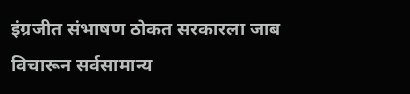इंग्रजीत संभाषण ठोकत सरकारला जाब विचारून सर्वसामान्य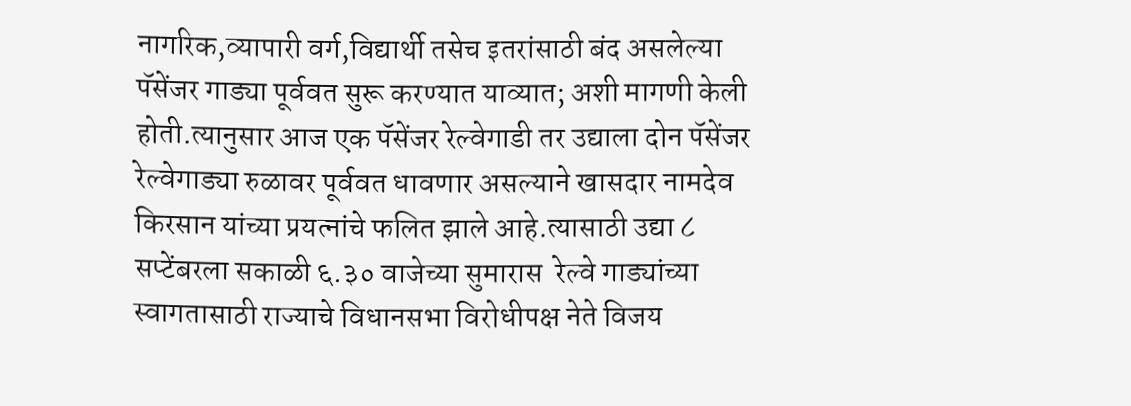नागरिक,व्यापारी वर्ग,विद्यार्थी तसेच इतरांसाठी बंद असलेल्या पॅसेंजर गाड्या पूर्ववत सुरू करण्यात याव्यात; अशी मागणी केली होती.त्यानुसार आज एक पॅसेंजर रेल्वेगाडी तर उद्याला दोन पॅसेंजर रेल्वेगाड्या रुळावर पूर्ववत धावणार असल्याने खासदार नामदेव किरसान यांच्या प्रयत्नांचे फलित झाले आहे.त्यासाठी उद्या ८ सप्टेंबरला सकाळी ६.३० वाजेच्या सुमारास  रेल्वे गाड्यांच्या स्वागतासाठी राज्याचे विधानसभा विरोधीपक्ष नेते विजय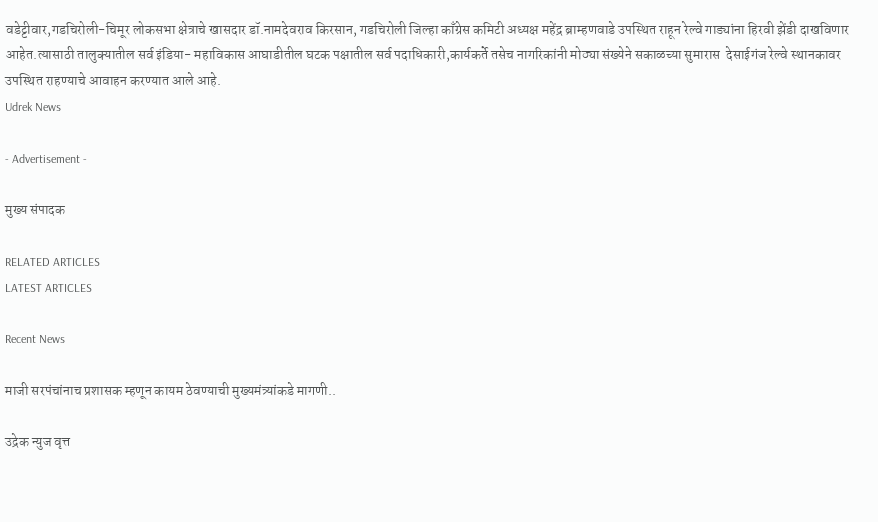वडेट्टीवार,गडचिरोली-चिमूर लोकसभा क्षेत्राचे खासदार डॉ.नामदेवराव किरसान, गडचिरोली जिल्हा काँग्रेस कमिटी अध्यक्ष महेंद्र ब्राम्हणवाडे उपस्थित राहून रेल्वे गाड्यांना हिरवी झेंडी दाखविणार आहेत.त्यासाठी तालुक्यातील सर्व इंडिया- महाविकास आघाडीतील घटक पक्षातील सर्व पदाधिकारी,कार्यकर्ते तसेच नागरिकांनी मोठ्या संख्येने सकाळच्या सुमारास  देसाईगंज रेल्वे स्थानकावर उपस्थित राहण्याचे आवाहन करण्यात आले आहे.
Udrek News

- Advertisement -

मुख्य संपादक

RELATED ARTICLES
LATEST ARTICLES

Recent News

माजी सरपंचांनाच प्रशासक म्हणून कायम ठेवण्याची मुख्यमंत्र्यांकडे मागणी..

उद्रेक न्युज वृत्त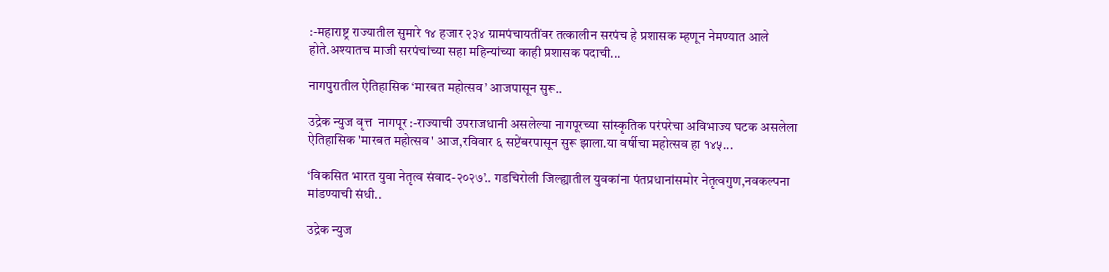:-महाराष्ट्र राज्यातील सुमारे १४ हजार २३४ ग्रामपंचायतींवर तत्कालीन सरपंच हे प्रशासक म्हणून नेमण्यात आले होते.अश्यातच माजी सरपंचांच्या सहा महिन्यांच्या काही प्रशासक पदाची...

नागपुरातील ऐतिहासिक ‘मारबत महोत्सव’ आजपासून सुरू..

उद्रेक न्युज वृत्त  नागपूर :-राज्याची उपराजधानी असलेल्या नागपूरच्या सांस्कृतिक परंपरेचा अविभाज्य घटक असलेला ऐतिहासिक 'मारबत महोत्सव' आज,रविवार ६ सप्टेंबरपासून सुरू झाला.या वर्षीचा महोत्सव हा १४५...

‘विकसित भारत युवा नेतृत्व संवाद-२०२७’.. गडचिरोली जिल्ह्यातील युवकांना पंतप्रधानांसमोर नेतृत्वगुण,नवकल्पना मांडण्याची संधी..

उद्रेक न्युज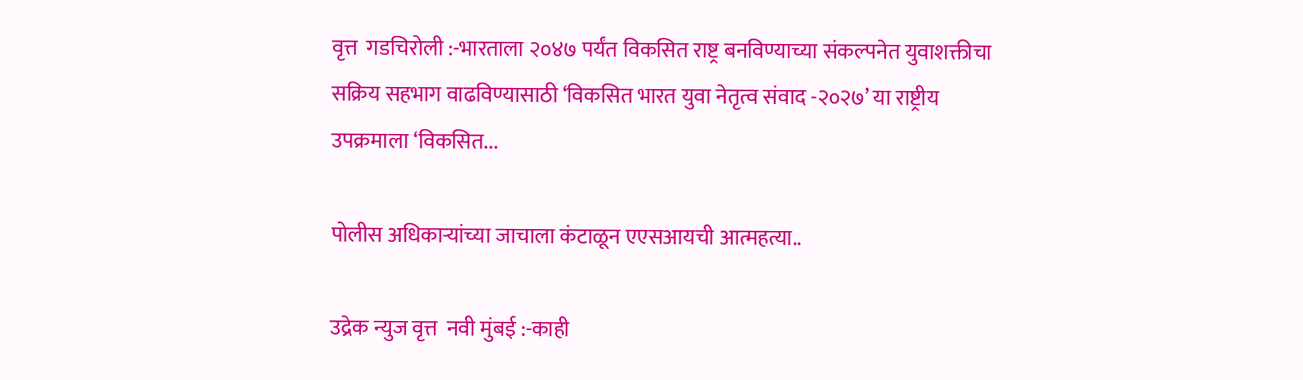वृत्त  गडचिरोली :-भारताला २०४७ पर्यंत विकसित राष्ट्र बनविण्याच्या संकल्पनेत युवाशक्तीचा सक्रिय सहभाग वाढविण्यासाठी ‘विकसित भारत युवा नेतृत्व संवाद -२०२७’ या राष्ट्रीय उपक्रमाला ‘विकसित...

पोलीस अधिकाऱ्यांच्या जाचाला कंटाळून एएसआयची आत्महत्या..

उद्रेक न्युज वृत्त  नवी मुंबई :-काही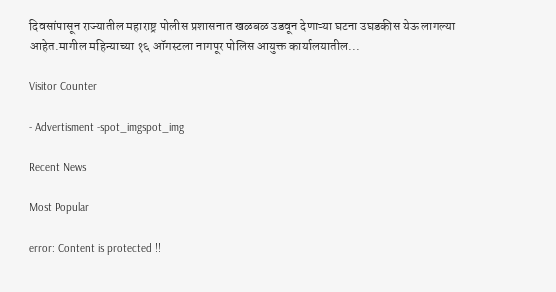दिवसांपासून राज्यातील महाराष्ट्र पोलीस प्रशासनात खळबळ उडवून देणाऱ्या घटना उघडकीस येऊ लागल्या आहेत.मागील महिन्याच्या १६ ऑगस्टला नागपूर पोलिस आयुक्त कार्यालयातील...

Visitor Counter

- Advertisment -spot_imgspot_img

Recent News

Most Popular

error: Content is protected !!